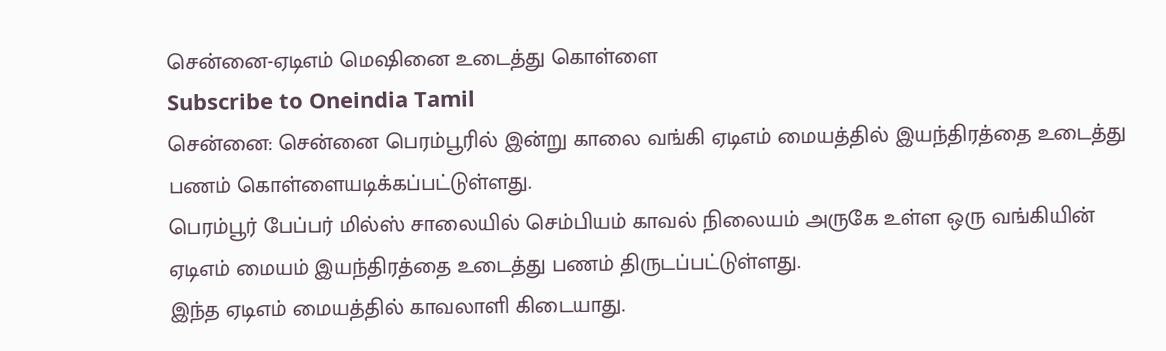சென்னை-ஏடிஎம் மெஷினை உடைத்து கொள்ளை
Subscribe to Oneindia Tamil
சென்னை: சென்னை பெரம்பூரில் இன்று காலை வங்கி ஏடிஎம் மையத்தில் இயந்திரத்தை உடைத்து பணம் கொள்ளையடிக்கப்பட்டுள்ளது.
பெரம்பூர் பேப்பர் மில்ஸ் சாலையில் செம்பியம் காவல் நிலையம் அருகே உள்ள ஒரு வங்கியின் ஏடிஎம் மையம் இயந்திரத்தை உடைத்து பணம் திருடப்பட்டுள்ளது.
இந்த ஏடிஎம் மையத்தில் காவலாளி கிடையாது.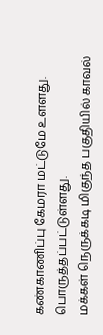கண்காணிப்பு கேமரா மட்டுமே உளளது. பொருத்தப்பட்டுள்ளது.
மக்கள் நெருக்கடி மிகுந்த பகுதியில் காவல்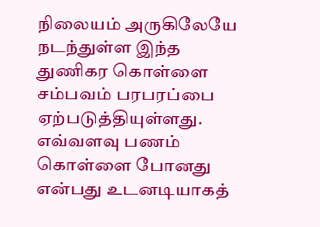நிலையம் அருகிலேயே நடந்துள்ள இந்த துணிகர கொள்ளை சம்பவம் பரபரப்பை ஏற்படுத்தியுள்ளது.
எவ்வளவு பணம் கொள்ளை போனது என்பது உடனடியாகத்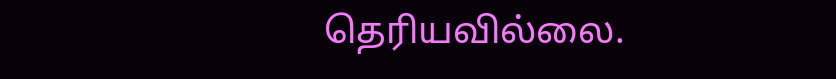தெரியவில்லை.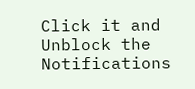Click it and Unblock the Notifications